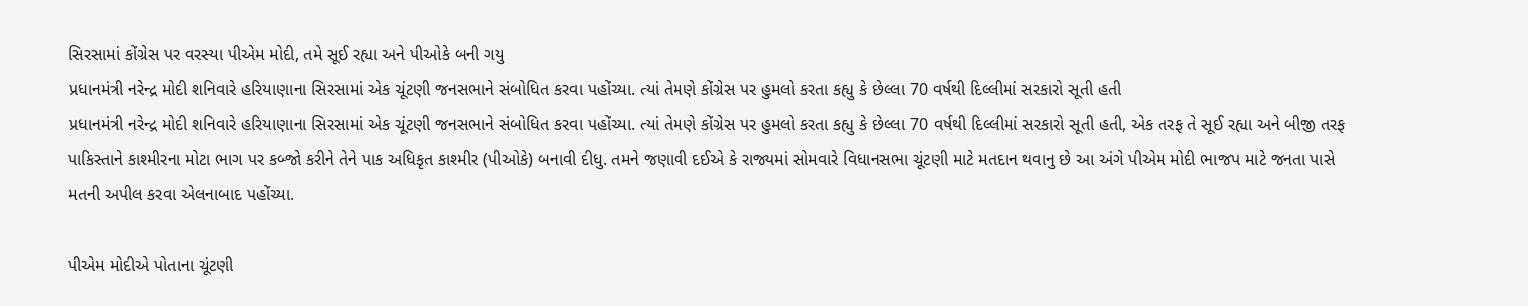સિરસામાં કોંગ્રેસ પર વરસ્યા પીએમ મોદી, તમે સૂઈ રહ્યા અને પીઓકે બની ગયુ
પ્રધાનમંત્રી નરેન્દ્ર મોદી શનિવારે હરિયાણાના સિરસામાં એક ચૂંટણી જનસભાને સંબોધિત કરવા પહોંચ્યા. ત્યાં તેમણે કોંગ્રેસ પર હુમલો કરતા કહ્યુ કે છેલ્લા 70 વર્ષથી દિલ્લીમાં સરકારો સૂતી હતી
પ્રધાનમંત્રી નરેન્દ્ર મોદી શનિવારે હરિયાણાના સિરસામાં એક ચૂંટણી જનસભાને સંબોધિત કરવા પહોંચ્યા. ત્યાં તેમણે કોંગ્રેસ પર હુમલો કરતા કહ્યુ કે છેલ્લા 70 વર્ષથી દિલ્લીમાં સરકારો સૂતી હતી, એક તરફ તે સૂઈ રહ્યા અને બીજી તરફ પાકિસ્તાને કાશ્મીરના મોટા ભાગ પર કબ્જો કરીને તેને પાક અધિકૃત કાશ્મીર (પીઓકે) બનાવી દીધુ. તમને જણાવી દઈએ કે રાજ્યમાં સોમવારે વિધાનસભા ચૂંટણી માટે મતદાન થવાનુ છે આ અંગે પીએમ મોદી ભાજપ માટે જનતા પાસે મતની અપીલ કરવા એલનાબાદ પહોંચ્યા.

પીએમ મોદીએ પોતાના ચૂંટણી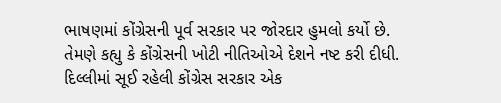ભાષણમાં કોંગ્રેસની પૂર્વ સરકાર પર જોરદાર હુમલો કર્યો છે. તેમણે કહ્યુ કે કોંગ્રેસની ખોટી નીતિઓએ દેશને નષ્ટ કરી દીધી. દિલ્લીમાં સૂઈ રહેલી કોંગ્રેસ સરકાર એક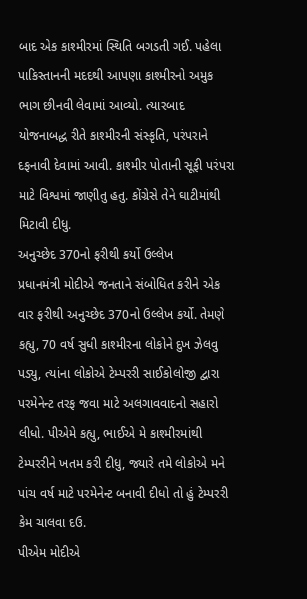બાદ એક કાશ્મીરમાં સ્થિતિ બગડતી ગઈ. પહેલા પાકિસ્તાનની મદદથી આપણા કાશ્મીરનો અમુક ભાગ છીનવી લેવામાં આવ્યો. ત્યારબાદ યોજનાબદ્ધ રીતે કાશ્મીરની સંસ્કૃતિ, પરંપરાને દફનાવી દેવામાં આવી. કાશ્મીર પોતાની સૂફી પરંપરા માટે વિશ્વમાં જાણીતુ હતુ. કોંગ્રેસે તેને ઘાટીમાંથી મિટાવી દીધુ.
અનુચ્છેદ 370નો ફરીથી કર્યો ઉલ્લેખ
પ્રધાનમંત્રી મોદીએ જનતાને સંબોધિત કરીને એક વાર ફરીથી અનુચ્છેદ 370નો ઉલ્લેખ કર્યો. તેમણે કહ્યુ, 70 વર્ષ સુધી કાશ્મીરના લોકોને દુખ ઝેલવુ પડ્યુ, ત્યાંના લોકોએ ટેમ્પરરી સાઈકોલોજી દ્વારા પરમેનેન્ટ તરફ જવા માટે અલગાવવાદનો સહારો લીધો. પીએમે કહ્યુ, ભાઈએ મે કાશ્મીરમાંથી ટેમ્પરરીને ખતમ કરી દીધુ, જ્યારે તમે લોકોએ મને પાંચ વર્ષ માટે પરમેનેન્ટ બનાવી દીધો તો હું ટેમ્પરરી કેમ ચાલવા દઉ.
પીએમ મોદીએ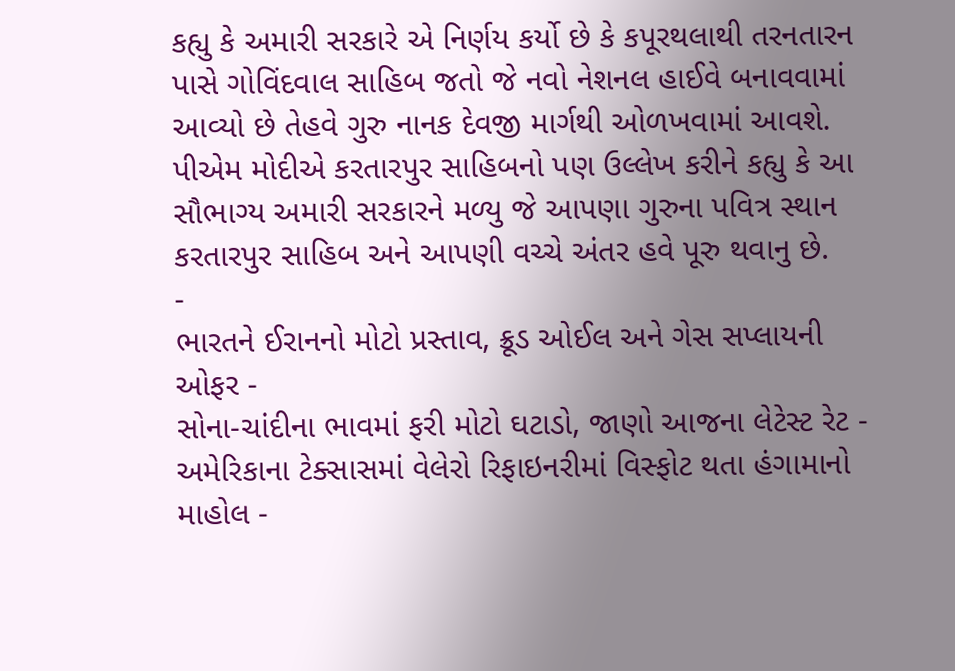કહ્યુ કે અમારી સરકારે એ નિર્ણય કર્યો છે કે કપૂરથલાથી તરનતારન પાસે ગોવિંદવાલ સાહિબ જતો જે નવો નેશનલ હાઈવે બનાવવામાં આવ્યો છે તેહવે ગુરુ નાનક દેવજી માર્ગથી ઓળખવામાં આવશે. પીએમ મોદીએ કરતારપુર સાહિબનો પણ ઉલ્લેખ કરીને કહ્યુ કે આ સૌભાગ્ય અમારી સરકારને મળ્યુ જે આપણા ગુરુના પવિત્ર સ્થાન કરતારપુર સાહિબ અને આપણી વચ્ચે અંતર હવે પૂરુ થવાનુ છે.
-
ભારતને ઈરાનનો મોટો પ્રસ્તાવ, ક્રૂડ ઓઈલ અને ગેસ સપ્લાયની ઓફર -
સોના-ચાંદીના ભાવમાં ફરી મોટો ઘટાડો, જાણો આજના લેટેસ્ટ રેટ -
અમેરિકાના ટેક્સાસમાં વેલેરો રિફાઇનરીમાં વિસ્ફોટ થતા હંગામાનો માહોલ -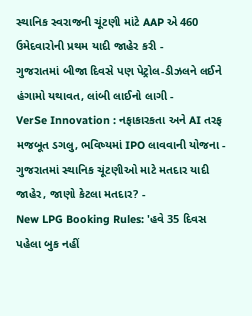સ્થાનિક સ્વરાજની ચૂંટણી માંટે AAP એ 460 ઉમેદવારોની પ્રથમ યાદી જાહેર કરી -
ગુજરાતમાં બીજા દિવસે પણ પેટ્રોલ-ડીઝલને લઈને હંગામો યથાવત, લાંબી લાઈનો લાગી -
VerSe Innovation : નફાકારકતા અને AI તરફ મજબૂત ડગલુ, ભવિષ્યમાં IPO લાવવાની યોજના -
ગુજરાતમાં સ્થાનિક ચૂંટણીઓ માટે મતદાર યાદી જાહેર, જાણો કેટલા મતદાર? -
New LPG Booking Rules: 'હવે 35 દિવસ પહેલા બુક નહીં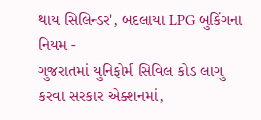થાય સિલિન્ડર', બદલાયા LPG બુકિંગના નિયમ -
ગુજરાતમાં યુનિફોર્મ સિવિલ કોડ લાગુ કરવા સરકાર એક્શનમાં,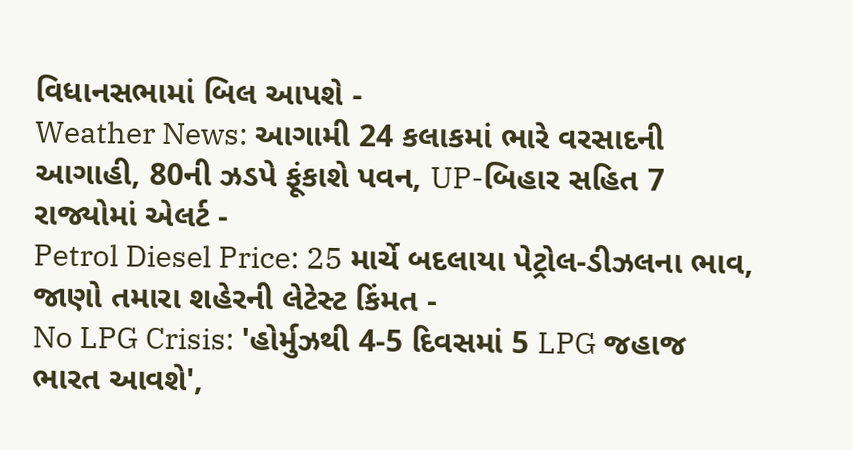વિધાનસભામાં બિલ આપશે -
Weather News: આગામી 24 કલાકમાં ભારે વરસાદની આગાહી, 80ની ઝડપે ફૂંકાશે પવન, UP-બિહાર સહિત 7 રાજ્યોમાં એલર્ટ -
Petrol Diesel Price: 25 માર્ચે બદલાયા પેટ્રોલ-ડીઝલના ભાવ, જાણો તમારા શહેરની લેટેસ્ટ કિંમત -
No LPG Crisis: 'હોર્મુઝથી 4-5 દિવસમાં 5 LPG જહાજ ભારત આવશે',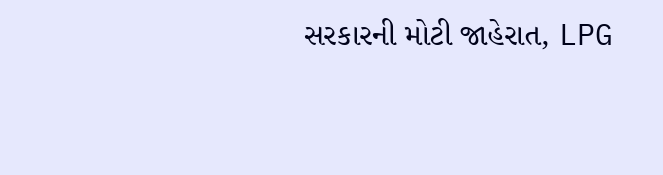સરકારની મોટી જાહેરાત, LPG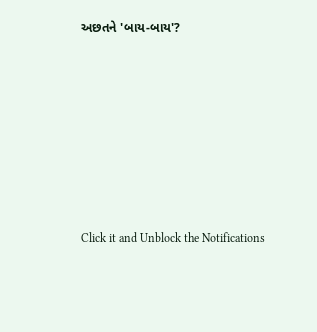અછતને 'બાય-બાય'?








Click it and Unblock the Notifications